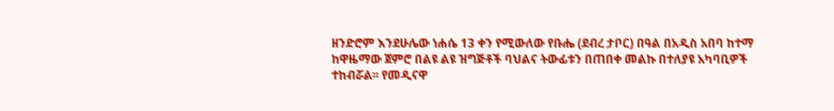ዘንድሮም እንደሁሌው ነሐሴ 13 ቀን የሚውለው የቡሔ (ደብረ ታቦር) በዓል በአዲስ አበባ ከተማ ከዋዜማው ጀምሮ በልዩ ልዩ ዝግጅቶች ባህልና ትውፊቱን በጠበቀ መልኩ በተለያዩ አካባቢዎች ተከብሯል፡፡ የመዲናዋ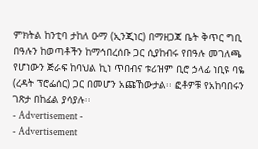ምክትል ከንቲባ ታከለ ዑማ (ኢንጂነር) በማዘጋጃ ቤት ቅጥር ግቢ በዓሉን ከወጣቶችን ከማኅበረሰቡ ጋር ሲያከብሩ የበዓሉ መገለጫ የሆነውን ጅራፍ ከባህል ኪነ ጥበብና ቱሪዝም ቢሮ ኃላፊ ነቢዩ ባዬ (ረዳት ፕሮፌሰር) ጋር በመሆን አጩኸውታል፡፡ ፎቶዎቹ የአከባበሩን ገጽታ በከፊል ያሳያሉ፡፡
- Advertisement -
- Advertisement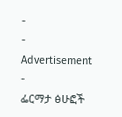-
- Advertisement -
ፌርማታ ፅሁፎች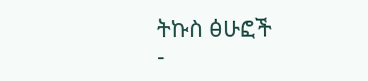ትኩስ ፅሁፎች
-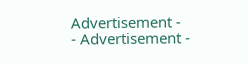Advertisement -
- Advertisement -